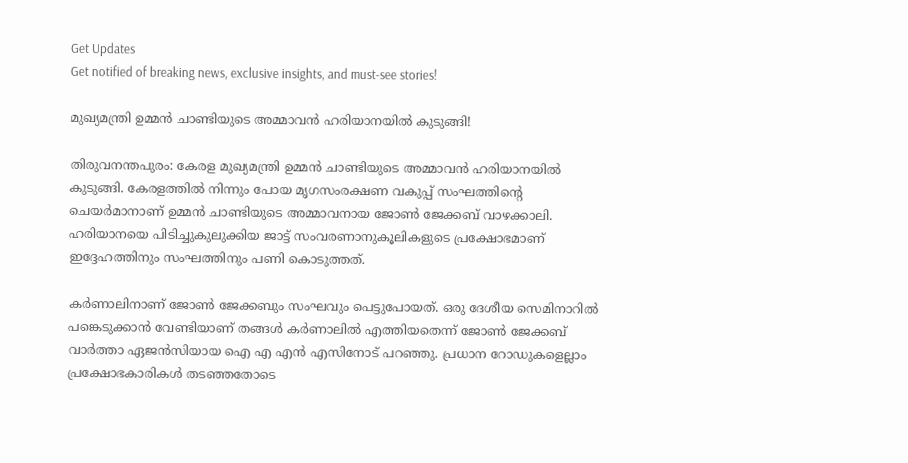Get Updates
Get notified of breaking news, exclusive insights, and must-see stories!

മുഖ്യമന്ത്രി ഉമ്മന്‍ ചാണ്ടിയുടെ അമ്മാവന്‍ ഹരിയാനയില്‍ കുടുങ്ങി!

തിരുവനന്തപുരം: കേരള മുഖ്യമന്ത്രി ഉമ്മന്‍ ചാണ്ടിയുടെ അമ്മാവന്‍ ഹരിയാനയില്‍ കുടുങ്ങി. കേരളത്തില്‍ നിന്നും പോയ മൃഗസംരക്ഷണ വകുപ്പ് സംഘത്തിന്റെ ചെയര്‍മാനാണ് ഉമ്മന്‍ ചാണ്ടിയുടെ അമ്മാവനായ ജോണ്‍ ജേക്കബ് വാഴക്കാലി. ഹരിയാനയെ പിടിച്ചുകുലുക്കിയ ജാട്ട് സംവരണാനുകൂലികളുടെ പ്രക്ഷോഭമാണ് ഇദ്ദേഹത്തിനും സംഘത്തിനും പണി കൊടുത്തത്.

കര്‍ണാലിനാണ് ജോണ്‍ ജേക്കബും സംഘവും പെട്ടുപോയത്. ഒരു ദേശീയ സെമിനാറില്‍ പങ്കെടുക്കാന്‍ വേണ്ടിയാണ് തങ്ങള്‍ കര്‍ണാലില്‍ എത്തിയതെന്ന് ജോണ്‍ ജേക്കബ് വാര്‍ത്താ ഏജന്‍സിയായ ഐ എ എന്‍ എസിനോട് പറഞ്ഞു. പ്രധാന റോഡുകളെല്ലാം പ്രക്ഷോഭകാരികള്‍ തടഞ്ഞതോടെ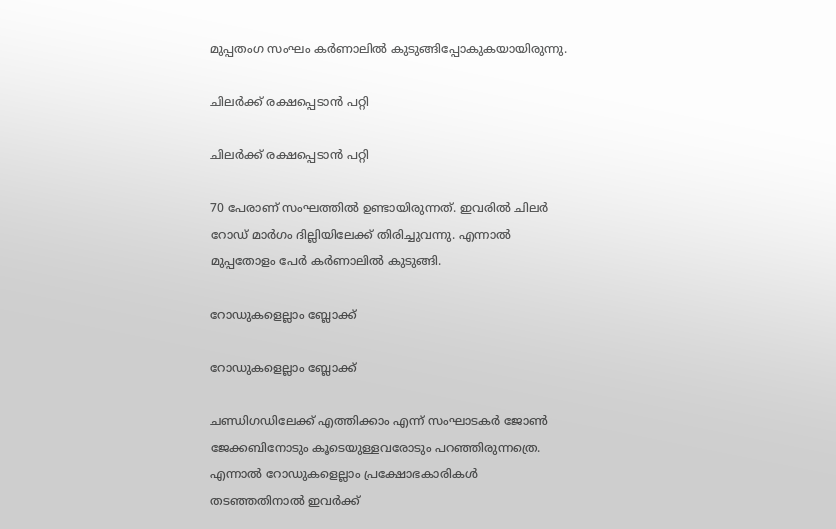മുപ്പതംഗ സംഘം കര്‍ണാലില്‍ കുടുങ്ങിപ്പോകുകയായിരുന്നു.

ചിലര്‍ക്ക് രക്ഷപ്പെടാന്‍ പറ്റി

ചിലര്‍ക്ക് രക്ഷപ്പെടാന്‍ പറ്റി

70 പേരാണ് സംഘത്തില്‍ ഉണ്ടായിരുന്നത്. ഇവരില്‍ ചിലര്‍ റോഡ് മാര്‍ഗം ദില്ലിയിലേക്ക് തിരിച്ചുവന്നു. എന്നാല്‍ മുപ്പതോളം പേര്‍ കര്‍ണാലില്‍ കുടുങ്ങി.

റോഡുകളെല്ലാം ബ്ലോക്ക്

റോഡുകളെല്ലാം ബ്ലോക്ക്

ചണ്ഡിഗഡിലേക്ക് എത്തിക്കാം എന്ന് സംഘാടകര്‍ ജോണ്‍ ജേക്കബിനോടും കൂടെയുള്ളവരോടും പറഞ്ഞിരുന്നത്രെ. എന്നാല്‍ റോഡുകളെല്ലാം പ്രക്ഷോഭകാരികള്‍ തടഞ്ഞതിനാല്‍ ഇവര്‍ക്ക്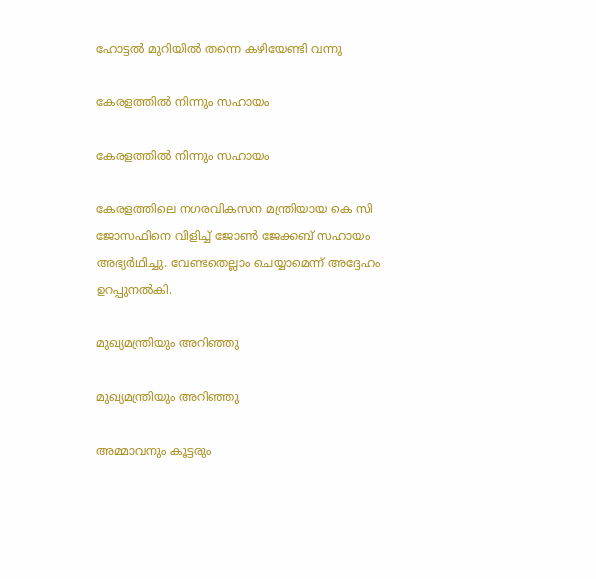ഹോട്ടല്‍ മുറിയില്‍ തന്നെ കഴിയേണ്ടി വന്നു

കേരളത്തില്‍ നിന്നും സഹായം

കേരളത്തില്‍ നിന്നും സഹായം

കേരളത്തിലെ നഗരവികസന മന്ത്രിയായ കെ സി ജോസഫിനെ വിളിച്ച് ജോണ്‍ ജേക്കബ് സഹായം അഭ്യര്‍ഥിച്ചു. വേണ്ടതെല്ലാം ചെയ്യാമെന്ന് അദ്ദേഹം ഉറപ്പുനല്‍കി.

മുഖ്യമന്ത്രിയും അറിഞ്ഞു

മുഖ്യമന്ത്രിയും അറിഞ്ഞു

അമ്മാവനും കൂട്ടരും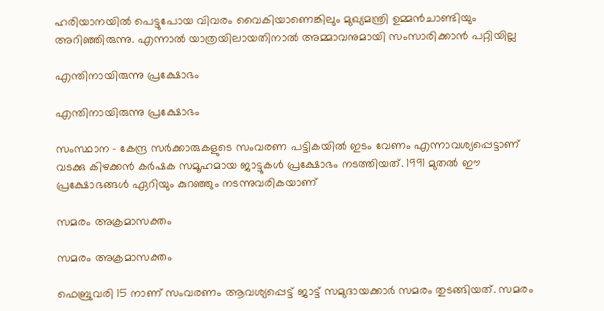ഹരിയാനയില്‍ പെട്ടുപോയ വിവരം വൈകിയാണെങ്കിലും മുഖ്യമന്ത്രി ഉമ്മന്‍ചാണ്ടിയും അറിഞ്ഞിരുന്നു. എന്നാല്‍ യാത്രയിലായതിനാല്‍ അമ്മാവനുമായി സംസാരിക്കാന്‍ പറ്റിയില്ല

എന്തിനായിരുന്നു പ്രക്ഷോഭം

എന്തിനായിരുന്നു പ്രക്ഷോഭം

സംസ്ഥാന - കേന്ദ്ര സര്‍ക്കാരുകളുടെ സംവരണ പട്ടികയില്‍ ഇടം വേണം എന്നാവശ്യപ്പെട്ടാണ് വടക്കു കിഴക്കന്‍ കര്‍ഷക സമൂഹമായ ജാട്ടുകള്‍ പ്രക്ഷോഭം നടത്തിയത്. 1991 മുതല്‍ ഈ പ്രക്ഷോഭങ്ങള്‍ ഏറിയും കുറഞ്ഞും നടന്നുവരികയാണ്

സമരം അക്രമാസക്തം

സമരം അക്രമാസക്തം

ഫെബ്രുവരി 15 നാണ് സംവരണം ആവശ്യപ്പെട്ട് ജാട്ട് സമുദായക്കാര്‍ സമരം തുടങ്ങിയത്. സമരം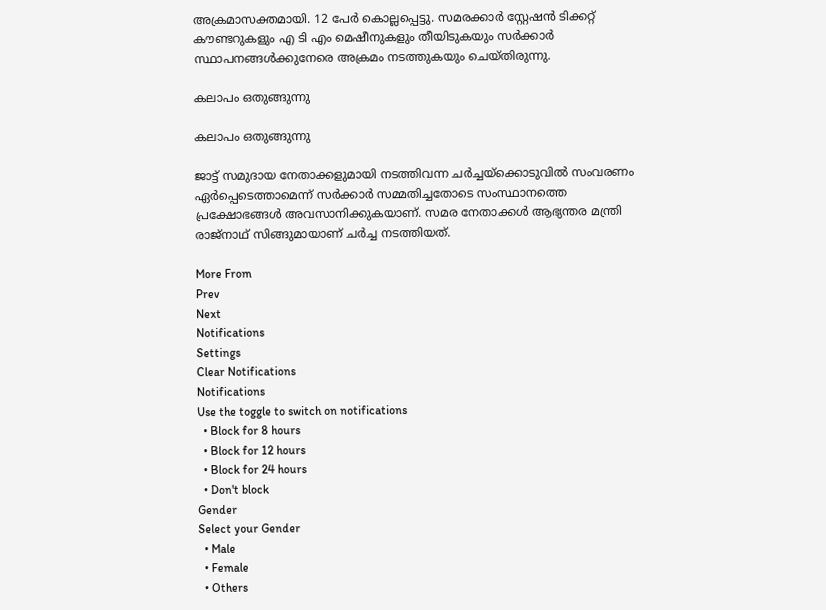അക്രമാസക്തമായി. 12 പേര്‍ കൊല്ലപ്പെട്ടു. സമരക്കാര്‍ സ്റ്റേഷന്‍ ടിക്കറ്റ് കൗണ്ടറുകളും എ ടി എം മെഷീനുകളും തീയിടുകയും സര്‍ക്കാര്‍ സ്ഥാപനങ്ങള്‍ക്കുനേരെ അക്രമം നടത്തുകയും ചെയ്തിരുന്നു.

കലാപം ഒതുങ്ങുന്നു

കലാപം ഒതുങ്ങുന്നു

ജാട്ട് സമുദായ നേതാക്കളുമായി നടത്തിവന്ന ചര്‍ച്ചയ്ക്കൊടുവില്‍ സംവരണം ഏര്‍പ്പെടെത്താമെന്ന് സര്‍ക്കാര്‍ സമ്മതിച്ചതോടെ സംസ്ഥാനത്തെ പ്രക്ഷോഭങ്ങള്‍ അവസാനിക്കുകയാണ്. സമര നേതാക്കള്‍ ആഭ്യന്തര മന്ത്രി രാജ്നാഥ് സിങ്ങുമായാണ് ചര്‍ച്ച നടത്തിയത്.

More From
Prev
Next
Notifications
Settings
Clear Notifications
Notifications
Use the toggle to switch on notifications
  • Block for 8 hours
  • Block for 12 hours
  • Block for 24 hours
  • Don't block
Gender
Select your Gender
  • Male
  • Female
  • Others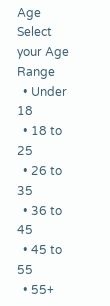Age
Select your Age Range
  • Under 18
  • 18 to 25
  • 26 to 35
  • 36 to 45
  • 45 to 55
  • 55+